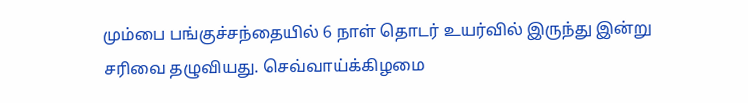மும்பை பங்குச்சந்தையில் 6 நாள் தொடர் உயர்வில் இருந்து இன்று சரிவை தழுவியது. செவ்வாய்க்கிழமை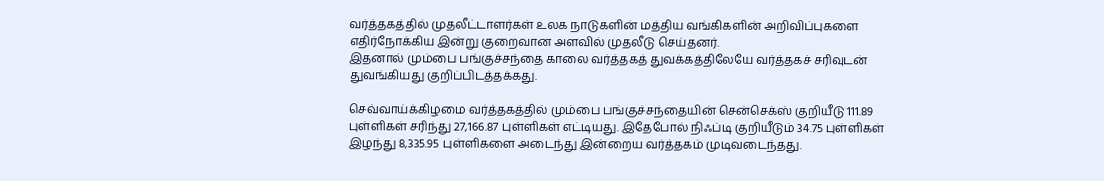வர்த்தகத்தில் முதலீட்டாளர்கள் உலக நாடுகளின் மத்திய வங்கிகளின் அறிவிப்புகளை எதிர்நோக்கிய இன்று குறைவான அளவில் முதலீடு செய்தனர்.
இதனால் மும்பை பங்குச்சந்தை காலை வர்த்தகத் துவக்கத்திலேயே வர்த்தகச் சரிவுடன் துவங்கியது குறிப்பிடத்தக்கது.

செவ்வாய்க்கிழமை வர்த்தகத்தில் மும்பை பங்குச்சந்தையின் சென்செக்ஸ் குறியீடு 111.89 புள்ளிகள் சரிந்து 27,166.87 புள்ளிகள் எட்டியது. இதேபோல் நிஃப்டி குறியீடும் 34.75 புள்ளிகள் இழந்து 8,335.95 புள்ளிகளை அடைந்து இன்றைய வர்த்தகம் முடிவடைந்தது.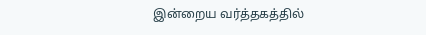இன்றைய வர்த்தகத்தில்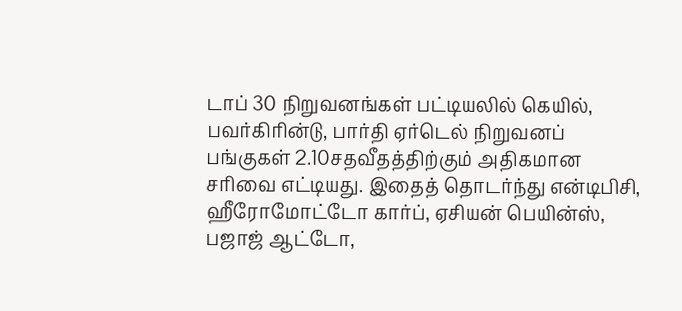டாப் 30 நிறுவனங்கள் பட்டியலில் கெயில், பவர்கிரின்டு, பார்தி ஏர்டெல் நிறுவனப் பங்குகள் 2.10சதவீதத்திற்கும் அதிகமான சரிவை எட்டியது. இதைத் தொடர்ந்து என்டிபிசி, ஹீரோமோட்டோ கார்ப், ஏசியன் பெயின்ஸ், பஜாஜ் ஆட்டோ,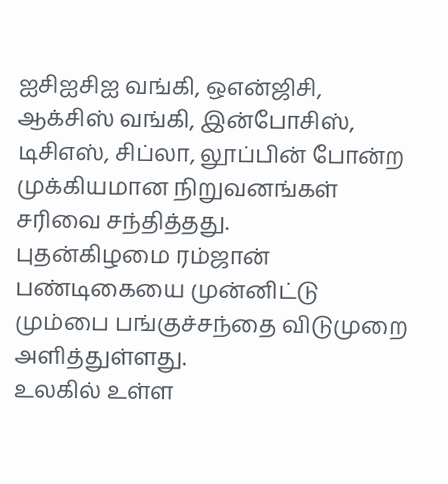ஐசிஐசிஐ வங்கி, ஒஎன்ஜிசி, ஆக்சிஸ் வங்கி, இன்போசிஸ், டிசிஎஸ், சிப்லா, லூப்பின் போன்ற முக்கியமான நிறுவனங்கள் சரிவை சந்தித்தது.
புதன்கிழமை ரம்ஜான் பண்டிகையை முன்னிட்டு மும்பை பங்குச்சந்தை விடுமுறை அளித்துள்ளது.
உலகில் உள்ள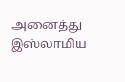அனைத்து இஸ்லாமிய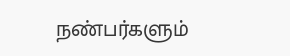நண்பர்களும்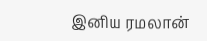இனிய ரமலான்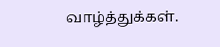வாழ்த்துக்கள்.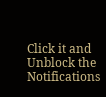Click it and Unblock the Notifications